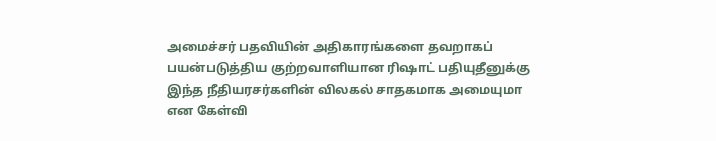அமைச்சர் பதவியின் அதிகாரங்களை தவறாகப் பயன்படுத்திய குற்றவாளியான ரிஷாட் பதியுதீனுக்கு இந்த நீதியரசர்களின் விலகல் சாதகமாக அமையுமா என கேள்வி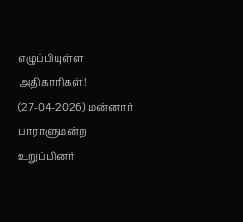எழுப்பியுள்ள அதிகாரிகள்! (27-04-2026) மன்னார் பாராளுமன்ற உறுப்பினர்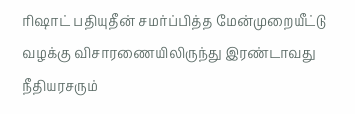ரிஷாட் பதியுதீன் சமர்ப்பித்த மேன்முறையீட்டு வழக்கு விசாரணையிலிருந்து இரண்டாவது நீதியரசரும்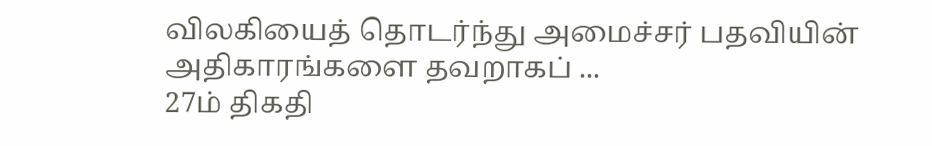விலகியைத் தொடர்ந்து அமைச்சர் பதவியின் அதிகாரங்களை தவறாகப் ...
27ம் திகதி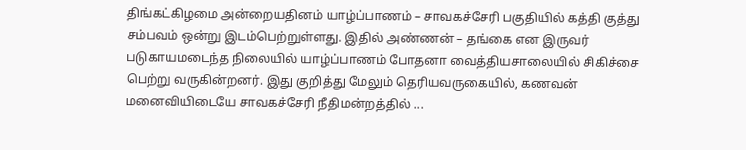திங்கட்கிழமை அன்றையதினம் யாழ்ப்பாணம் – சாவகச்சேரி பகுதியில் கத்தி குத்து சம்பவம் ஒன்று இடம்பெற்றுள்ளது. இதில் அண்ணன் – தங்கை என இருவர் படுகாயமடைந்த நிலையில் யாழ்ப்பாணம் போதனா வைத்தியசாலையில் சிகிச்சை பெற்று வருகின்றனர். இது குறித்து மேலும் தெரியவருகையில், கணவன் மனைவியிடையே சாவகச்சேரி நீதிமன்றத்தில் ...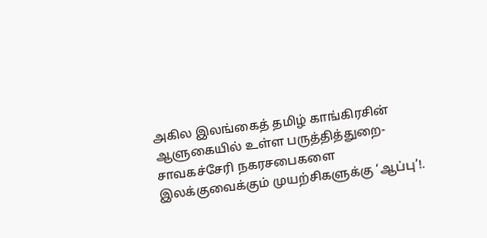அகில இலங்கைத் தமிழ் காங்கிரசின் ஆளுகையில் உள்ள பருத்தித்துறை- சாவகச்சேரி நகரசபைகளை இலக்குவைக்கும் முயற்சிகளுக்கு ‘ஆப்பு’!.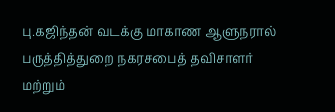பு.கஜிந்தன் வடக்கு மாகாண ஆளுநரால் பருத்தித்துறை நகரசபைத் தவிசாளர் மற்றும்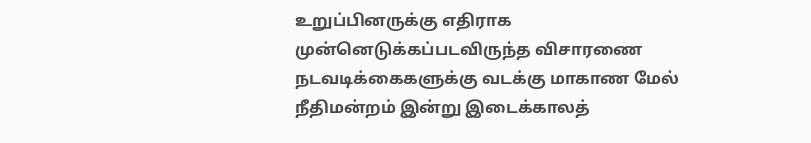உறுப்பினருக்கு எதிராக முன்னெடுக்கப்படவிருந்த விசாரணை நடவடிக்கைகளுக்கு வடக்கு மாகாண மேல் நீதிமன்றம் இன்று இடைக்காலத்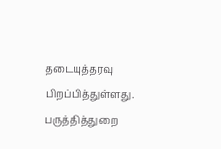தடையுத்தரவு பிறப்பித்துள்ளது. பருத்தித்துறை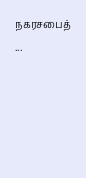நகரசபைத் ...